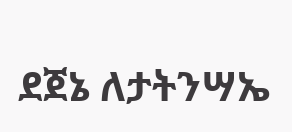ደጀኔ ለታትንሣኤ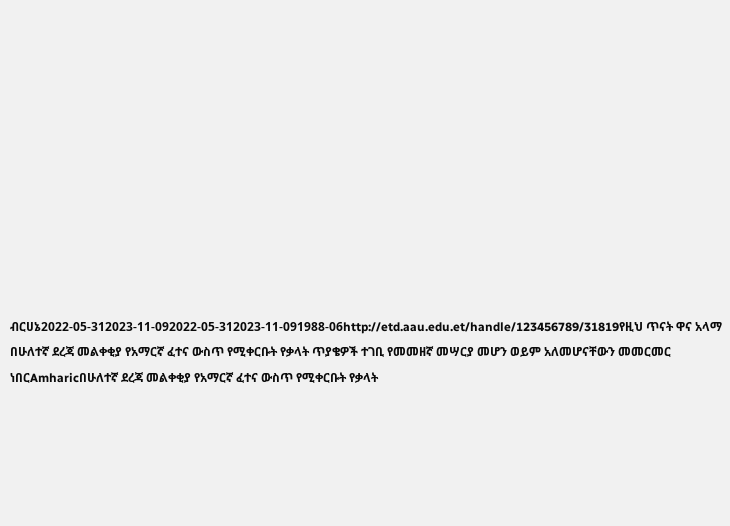ብርሀኔ2022-05-312023-11-092022-05-312023-11-091988-06http://etd.aau.edu.et/handle/123456789/31819የዚህ ጥናት ዋና አላማ በሁለተኛ ደረጃ መልቀቂያ የአማርኛ ፈተና ውስጥ የሚቀርቡት የቃላት ጥያቄዎች ተገቢ የመመዘኛ መሣርያ መሆን ወይም አለመሆናቸውን መመርመር ነበርAmharicበሁለተኛ ደረጃ መልቀቂያ የአማርኛ ፈተና ውስጥ የሚቀርቡት የቃላት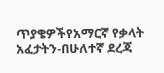ጥያቄዎችየአማርኛ የቃላት አፈታትን-በሁለተኛ ደረጃ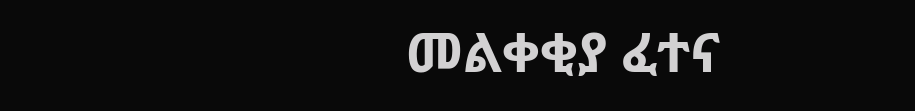መልቀቂያ ፈተና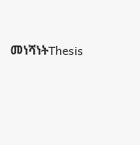መነሻነትThesis